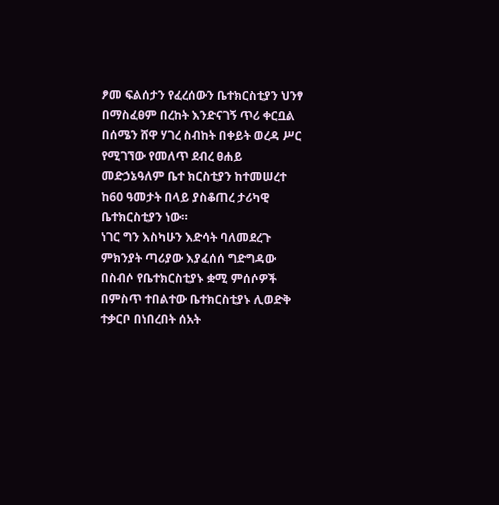ፆመ ፍልሰታን የፈረሰውን ቤተክርስቲያን ህንፃ በማስፈፀም በረከት እንድናገኝ ጥሪ ቀርቧል
በሰሜን ሸዋ ሃገረ ስብከት በቀይት ወረዳ ሥር የሚገኘው የመለጥ ደብረ ፀሐይ መድኃኔዓለም ቤተ ክርስቲያን ከተመሠረተ ከ60 ዓመታት በላይ ያስቆጠረ ታሪካዊ ቤተክርስቲያን ነው።
ነገር ግን እስካሁን እድሳት ባለመደረጉ ምክንያት ጣሪያው እያፈሰሰ ግድግዳው በስብሶ የቤተክርስቲያኑ ቋሚ ምሰሶዎች በምስጥ ተበልተው ቤተክርስቲያኑ ሊወድቅ ተቃርቦ በነበረበት ሰአት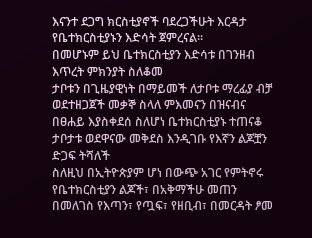እናንተ ደጋግ ክርስቲያኖች ባደረጋችሁት እርዳታ የቤተክርስቲያኑን እድሳት ጀምረናል።
በመሆኑም ይህ ቤተክርስቲያን እድሳቱ በገንዘብ እጥረት ምክንያት ስለቆመ
ታቦቱን በጊዜያዊነት በማይመች ለታቦቱ ማረፊያ ብቻ ወደተዘጋጀች መቃኞ ስላለ ምእመናን በዝናብና በፀሐይ እያስቀደሰ ስለሆነ ቤተክርስቲያኑ ተጠናቆ ታቦታቱ ወደዋናው መቅደስ እንዲገቡ የእኛን ልጆቿን ድጋፍ ትሻለች
ስለዚህ በኢትዮጵያም ሆነ በውጭ አገር የምትኖሩ የቤተክርስቲያን ልጆች፣ በአቅማችሁ መጠን በመለገስ የእጣን፣ የጧፍ፣ የዘቢብ፣ በመርዳት ፆመ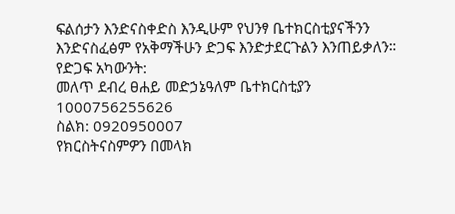ፍልሰታን እንድናስቀድስ እንዲሁም የህንፃ ቤተክርስቲያናችንን እንድናስፈፅም የአቅማችሁን ድጋፍ እንድታደርጉልን እንጠይቃለን።
የድጋፍ አካውንት:
መለጥ ደብረ ፀሐይ መድኃኔዓለም ቤተክርስቲያን
1000756255626
ስልክ: 0920950007
የክርስትናስምዎን በመላክ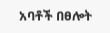አባቶች በፀሎት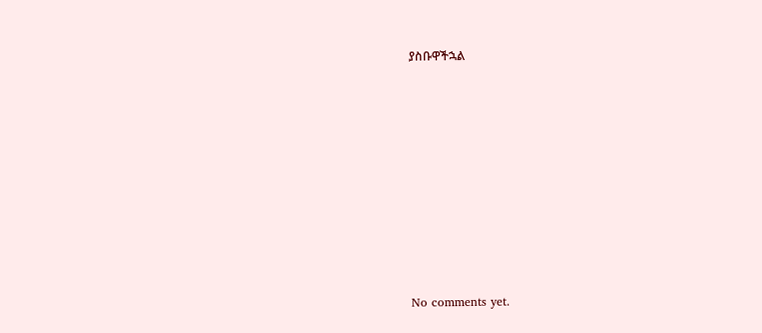ያስቡዋችኋል









No comments yet.